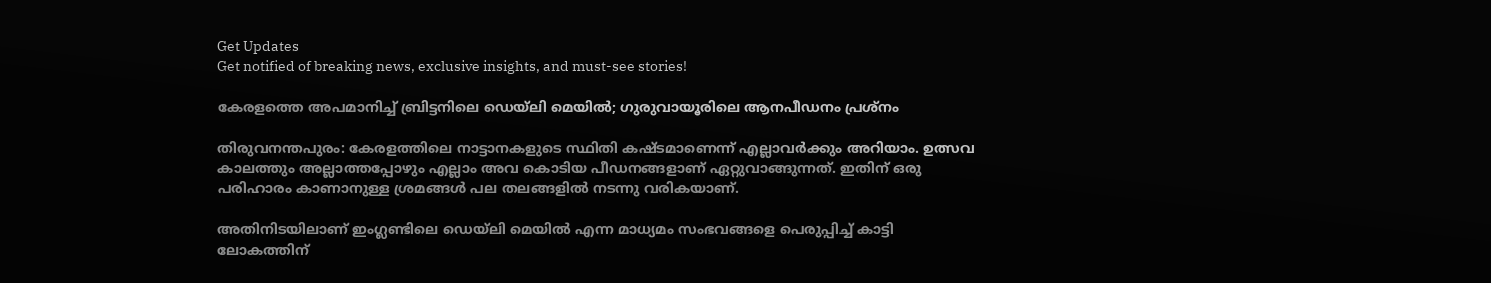Get Updates
Get notified of breaking news, exclusive insights, and must-see stories!

കേരളത്തെ അപമാനിച്ച് ബ്രിട്ടനിലെ ഡെയ്‌ലി മെയില്‍; ഗുരുവായൂരിലെ ആനപീഡനം പ്രശ്‌നം

തിരുവനന്തപുരം: കേരളത്തിലെ നാട്ടാനകളുടെ സ്ഥിതി കഷ്ടമാണെന്ന് എല്ലാവര്‍ക്കും അറിയാം. ഉത്സവ കാലത്തും അല്ലാത്തപ്പോഴും എല്ലാം അവ കൊടിയ പീഡനങ്ങളാണ് ഏറ്റുവാങ്ങുന്നത്. ഇതിന് ഒരു പരിഹാരം കാണാനുള്ള ശ്രമങ്ങള്‍ പല തലങ്ങളില്‍ നടന്നു വരികയാണ്.

അതിനിടയിലാണ് ഇംഗ്ലണ്ടിലെ ഡെയ്‌ലി മെയില്‍ എന്ന മാധ്യമം സംഭവങ്ങളെ പെരുപ്പിച്ച് കാട്ടി ലോകത്തിന്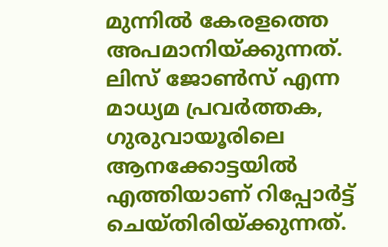മുന്നില്‍ കേരളത്തെ അപമാനിയ്ക്കുന്നത്. ലിസ് ജോണ്‍സ് എന്ന മാധ്യമ പ്രവര്‍ത്തക, ഗുരുവായൂരിലെ ആനക്കോട്ടയില്‍ എത്തിയാണ് റിപ്പോര്‍ട്ട് ചെയ്തിരിയ്ക്കുന്നത്.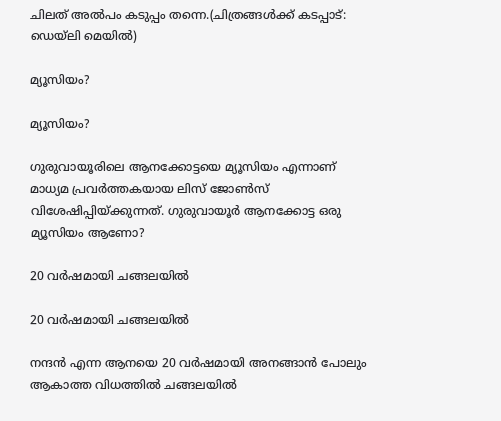ചിലത് അല്‍പം കടുപ്പം തന്നെ.(ചിത്രങ്ങള്‍ക്ക് കടപ്പാട്: ഡെയ്‌ലി മെയില്‍)

മ്യൂസിയം?

മ്യൂസിയം?

ഗുരുവായൂരിലെ ആനക്കോട്ടയെ മ്യൂസിയം എന്നാണ് മാധ്യമ പ്രവര്‍ത്തകയായ ലിസ് ജോണ്‍സ് വിശേഷിപ്പിയ്ക്കുന്നത്. ഗുരുവായൂര്‍ ആനക്കോട്ട ഒരു മ്യൂസിയം ആണോ?

20 വര്‍ഷമായി ചങ്ങലയില്‍

20 വര്‍ഷമായി ചങ്ങലയില്‍

നന്ദന്‍ എന്ന ആനയെ 20 വര്‍ഷമായി അനങ്ങാന്‍ പോലും ആകാത്ത വിധത്തില്‍ ചങ്ങലയില്‍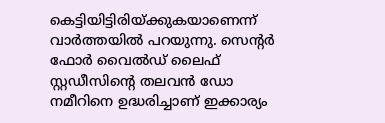കെട്ടിയിട്ടിരിയ്ക്കുകയാണെന്ന് വാര്‍ത്തയില്‍ പറയുന്നു. സെന്റര്‍ ഫോര്‍ വൈല്‍ഡ് ലൈഫ് സ്റ്റഡീസിന്റെ തലവന്‍ ഡോ നമീറിനെ ഉദ്ധരിച്ചാണ് ഇക്കാര്യം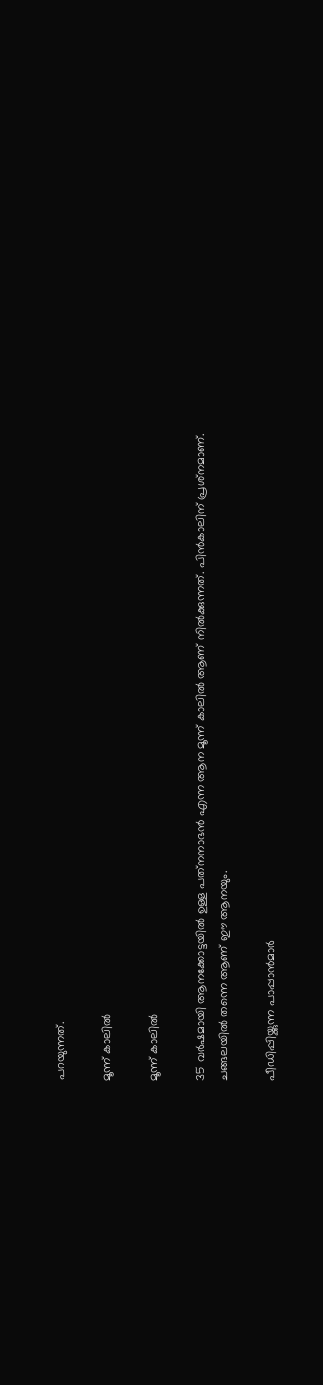പറയുന്നത്.

മൂന്ന് കാലില്‍

മൂന്ന് കാലില്‍

35 വര്‍ഷമായി ആനക്കോട്ടയില്‍ ഉള്ള പത്‌നനാഭന്‍ എന്ന ആന മൂന്ന് കാലില്‍ ആണ് നില്‍ക്കുന്നത്. പിന്‍കാലിന് പ്രശ്‌നമാണ്. ചങ്ങലയില്‍ തന്നെ ആണ് ഈ ആനയും.

പീഡിപ്പിയ്ക്കുന്ന പാപ്പാന്‍മാര്‍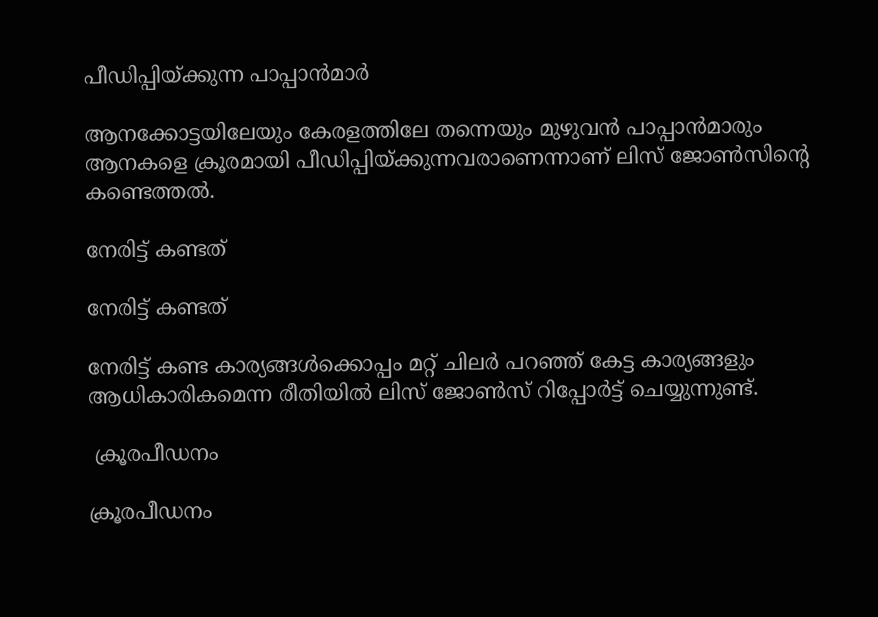പീഡിപ്പിയ്ക്കുന്ന പാപ്പാന്‍മാര്‍

ആനക്കോട്ടയിലേയും കേരളത്തിലേ തന്നെയും മുഴുവന്‍ പാപ്പാന്‍മാരും ആനകളെ ക്രൂരമായി പീഡിപ്പിയ്ക്കുന്നവരാണെന്നാണ് ലിസ് ജോണ്‍സിന്റെ കണ്ടെത്തല്‍.

നേരിട്ട് കണ്ടത്

നേരിട്ട് കണ്ടത്

നേരിട്ട് കണ്ട കാര്യങ്ങള്‍ക്കൊപ്പം മറ്റ് ചിലര്‍ പറഞ്ഞ് കേട്ട കാര്യങ്ങളും ആധികാരികമെന്ന രീതിയില്‍ ലിസ് ജോണ്‍സ് റിപ്പോര്‍ട്ട് ചെയ്യുന്നുണ്ട്.

 ക്രൂരപീഡനം

ക്രൂരപീഡനം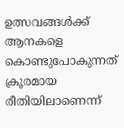ഉത്സവങ്ങള്‍ക്ക് ആനകളെ കൊണ്ടുപോകുന്നത് ക്രൂരമായ രീതിയിലാണെന്ന്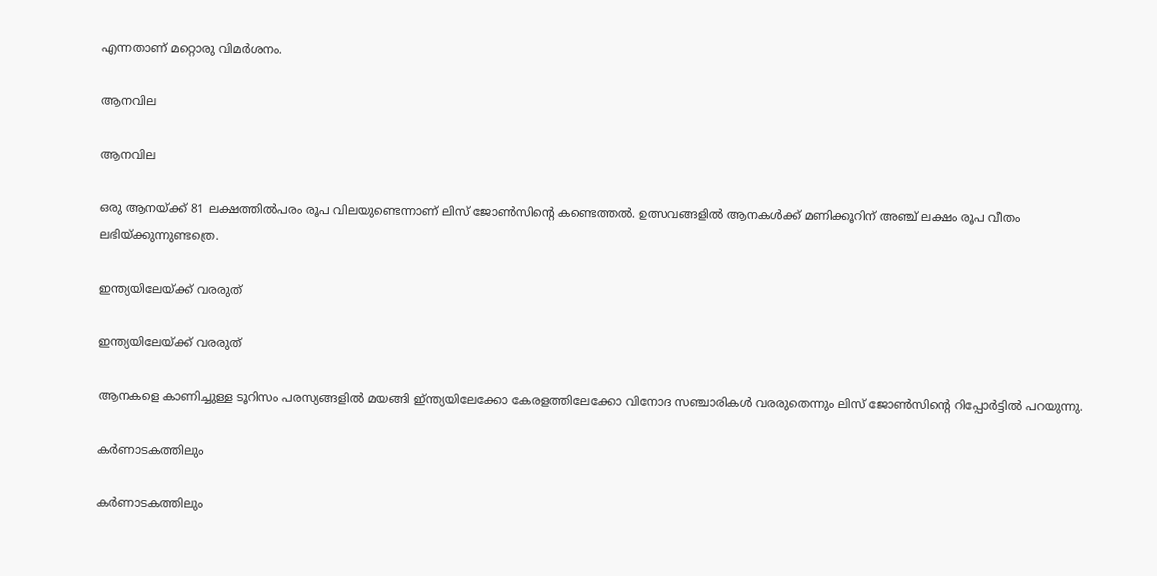എന്നതാണ് മറ്റൊരു വിമര്‍ശനം.

ആനവില

ആനവില

ഒരു ആനയ്ക്ക് 81 ലക്ഷത്തില്‍പരം രൂപ വിലയുണ്ടെന്നാണ് ലിസ് ജോണ്‍സിന്റെ കണ്ടെത്തല്‍. ഉത്സവങ്ങളില്‍ ആനകള്‍ക്ക് മണിക്കൂറിന് അഞ്ച് ലക്ഷം രൂപ വീതം ലഭിയ്ക്കുന്നുണ്ടത്രെ.

ഇന്ത്യയിലേയ്ക്ക് വരരുത്

ഇന്ത്യയിലേയ്ക്ക് വരരുത്

ആനകളെ കാണിച്ചുള്ള ടൂറിസം പരസ്യങ്ങളില്‍ മയങ്ങി ഇ്ന്ത്യയിലേക്കോ കേരളത്തിലേക്കോ വിനോദ സഞ്ചാരികള്‍ വരരുതെന്നും ലിസ് ജോണ്‍സിന്റെ റിപ്പോര്‍ട്ടില്‍ പറയുന്നു.

കര്‍ണാടകത്തിലും

കര്‍ണാടകത്തിലും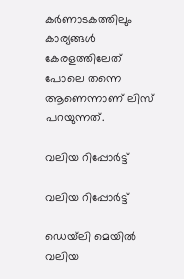കര്‍ണാടകത്തിലും കാര്യങ്ങള്‍ കേരളത്തിലേത് പോലെ തന്നെ ആണെന്നാണ് ലിസ് പറയുന്നത്.

വലിയ റിപ്പോര്‍ട്ട്

വലിയ റിപ്പോര്‍ട്ട്

ഡെയ്‌ലി മെയില്‍ വലിയ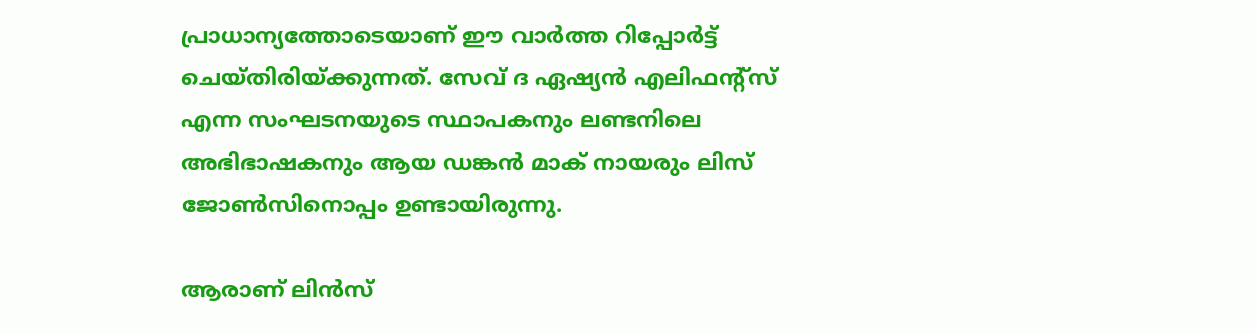പ്രാധാന്യത്തോടെയാണ് ഈ വാര്‍ത്ത റിപ്പോര്‍ട്ട് ചെയ്തിരിയ്ക്കുന്നത്. സേവ് ദ ഏഷ്യന്‍ എലിഫന്റ്‌സ് എന്ന സംഘടനയുടെ സ്ഥാപകനും ലണ്ടനിലെ അഭിഭാഷകനും ആയ ഡങ്കന്‍ മാക് നായരും ലിസ് ജോണ്‍സിനൊപ്പം ഉണ്ടായിരുന്നു.

ആരാണ് ലിന്‍സ്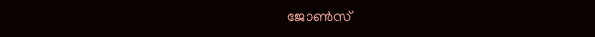ജോണ്‍സ്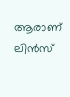ആരാണ് ലിന്‍സ്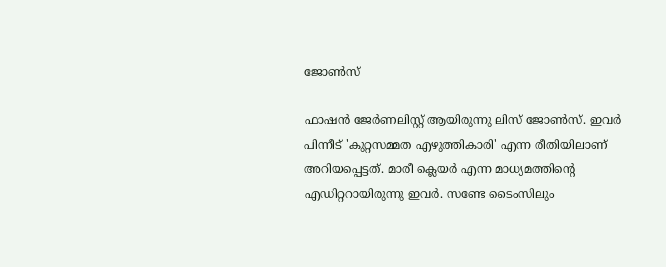ജോണ്‍സ്

ഫാഷന്‍ ജേര്‍ണലിസ്റ്റ് ആയിരുന്നു ലിസ് ജോണ്‍സ്. ഇവര്‍ പിന്നീട് 'കുറ്റസമ്മത എഴുത്തികാരി' എന്ന രീതിയിലാണ് അറിയപ്പെട്ടത്. മാരീ ക്ലെയര്‍ എന്ന മാധ്യമത്തിന്റെ എഡിറ്ററായിരുന്നു ഇവര്‍. സണ്ടേ ടൈംസിലും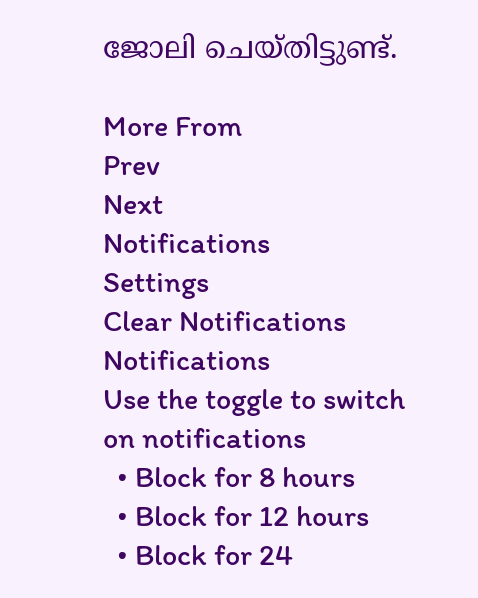ജോലി ചെയ്തിട്ടുണ്ട്.

More From
Prev
Next
Notifications
Settings
Clear Notifications
Notifications
Use the toggle to switch on notifications
  • Block for 8 hours
  • Block for 12 hours
  • Block for 24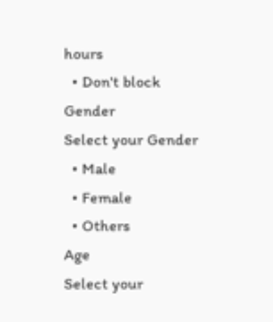hours
  • Don't block
Gender
Select your Gender
  • Male
  • Female
  • Others
Age
Select your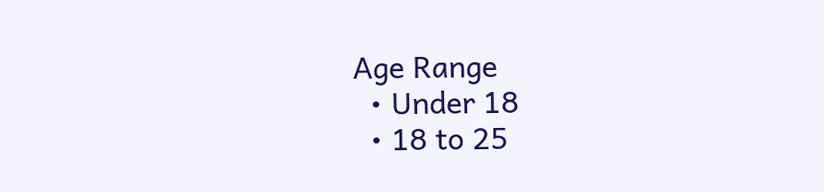Age Range
  • Under 18
  • 18 to 25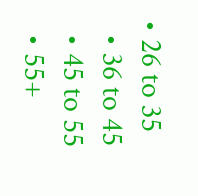• 26 to 35
  • 36 to 45
  • 45 to 55
  • 55+